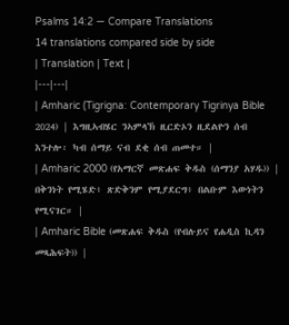Psalms 14:2 — Compare Translations
14 translations compared side by side
| Translation | Text |
|---|---|
| Amharic (Tigrigna: Contemporary Tigrinya Bible 2024) | እግዚኣብሄር ንኣምላኽ ዚርድኦን ዚደልዮን ሰብ እንተሎ፡ ካብ ሰማይ ናብ ደቂ ሰብ ጠመተ። |
| Amharic 2000 (የአማርኛ መጽሐፍ ቅዱስ (ሰማንያ አሃዱ)) | በቅንነት የሚሄድ፥ ጽድቅንም የሚያደርግ፥ በልቡም እውነትን የሚናገር። |
| Amharic Bible (መጽሐፍ ቅዱስ (የብሉይና የሐዲስ ኪዳን መጻሕፍት)) |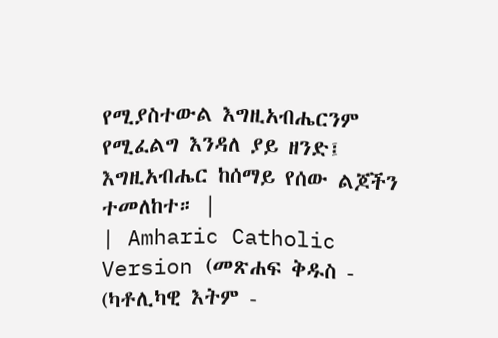የሚያስተውል እግዚአብሔርንም የሚፈልግ እንዳለ ያይ ዘንድ፤ እግዚአብሔር ከሰማይ የሰው ልጆችን ተመለከተ። |
| Amharic Catholic Version (መጽሐፍ ቅዱስ - (ካቶሊካዊ እትም -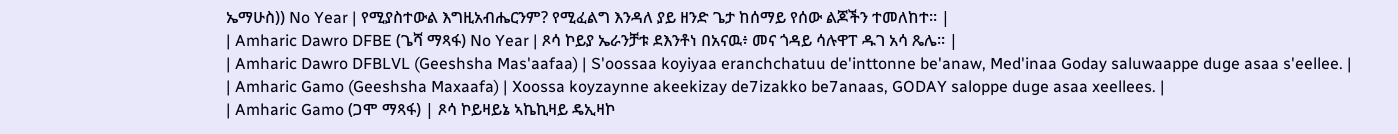ኤማሁስ)) No Year | የሚያስተውል እግዚአብሔርንም? የሚፈልግ እንዳለ ያይ ዘንድ ጌታ ከሰማይ የሰው ልጆችን ተመለከተ። |
| Amharic Dawro DFBE (ጌሻ ማጻፋ) No Year | ጾሳ ኮይያ ኤራንቻቱ ደእንቶነ በአናዉ፥ መና ጎዳይ ሳሉዋፐ ዱገ አሳ ጼሌ። |
| Amharic Dawro DFBLVL (Geeshsha Mas'aafaa) | S'oossaa koyiyaa eranchchatuu de'inttonne be'anaw, Med'inaa Goday saluwaappe duge asaa s'eellee. |
| Amharic Gamo (Geeshsha Maxaafa) | Xoossa koyzaynne akeekizay de7izakko be7anaas, GODAY saloppe duge asaa xeellees. |
| Amharic Gamo (ጋሞ ማጻፋ) | ጾሳ ኮይዛይኔ ኣኬኪዛይ ዴኢዛኮ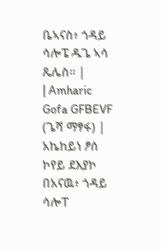ቤኣናስ፥ ጎዳይ ሳሎፔ ዱጌ ኣሳ ጼሌስ። |
| Amharic Gofa GFBEVF (ጌሻ ማፃፋ) | አኬከይነ ፆሰ ኮየይ ደእያኮ በአናዉ፥ ጎዳይ ሳሎፐ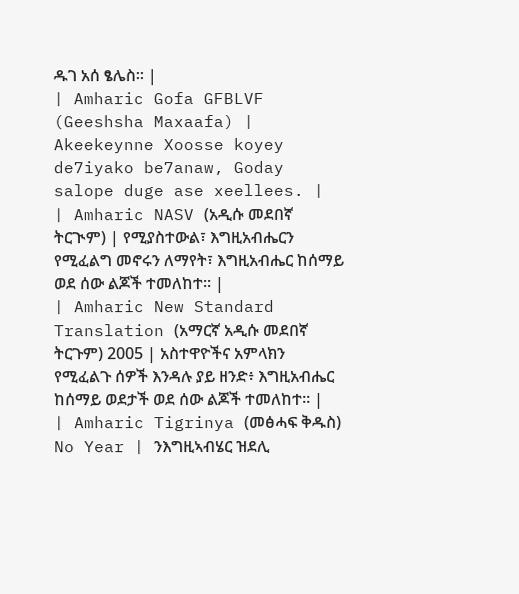ዱገ አሰ ፄሌስ። |
| Amharic Gofa GFBLVF (Geeshsha Maxaafa) | Akeekeynne Xoosse koyey de7iyako be7anaw, Goday salope duge ase xeellees. |
| Amharic NASV (አዲሱ መደበኛ ትርጒም) | የሚያስተውል፣ እግዚአብሔርን የሚፈልግ መኖሩን ለማየት፣ እግዚአብሔር ከሰማይ ወደ ሰው ልጆች ተመለከተ። |
| Amharic New Standard Translation (አማርኛ አዲሱ መደበኛ ትርጉም) 2005 | አስተዋዮችና አምላክን የሚፈልጉ ሰዎች እንዳሉ ያይ ዘንድ፥ እግዚአብሔር ከሰማይ ወደታች ወደ ሰው ልጆች ተመለከተ። |
| Amharic Tigrinya (መፅሓፍ ቅዱስ) No Year | ንእግዚኣብሄር ዝደሊ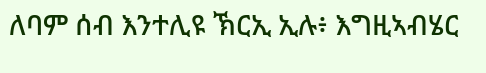ለባም ሰብ እንተሊዩ ኽርኢ ኢሉ፥ እግዚኣብሄር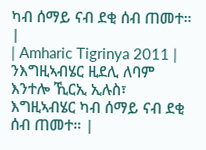ካብ ሰማይ ናብ ደቂ ሰብ ጠመተ። |
| Amharic Tigrinya 2011 | ንእግዚኣብሄር ዚደሊ ለባም እንተሎ ኺርኢ ኢሉስ፣ እግዚኣብሄር ካብ ሰማይ ናብ ደቂ ሰብ ጠመተ። |